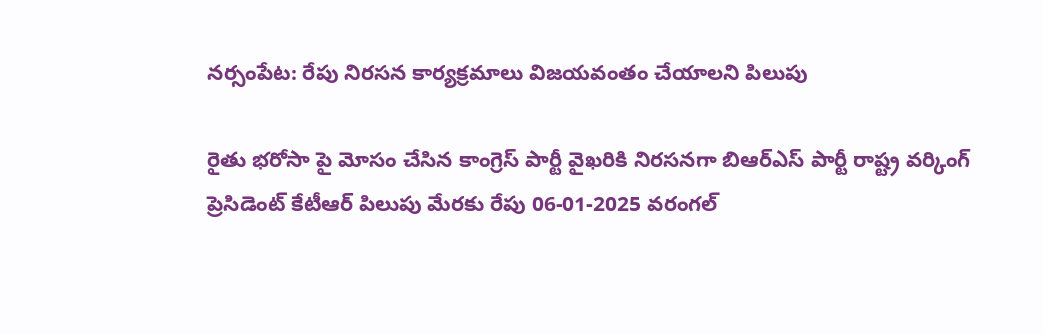నర్సంపేట: రేపు నిరసన కార్యక్రమాలు విజయవంతం చేయాలని పిలుపు

రైతు భరోసా పై మోసం చేసిన కాంగ్రెస్ పార్టీ వైఖరికి నిరసనగా బిఆర్ఎస్ పార్టీ రాష్ట్ర వర్కింగ్ ప్రెసిడెంట్ కేటీఆర్ పిలుపు మేరకు రేపు 06-01-2025 వరంగల్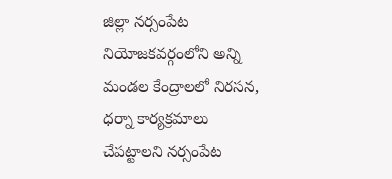జిల్లా నర్సంపేట నియోజకవర్గంలోని అన్ని మండల కేంద్రాలలో నిరసన, ధర్నా కార్యక్రమాలు చేపట్టాలని నర్సంపేట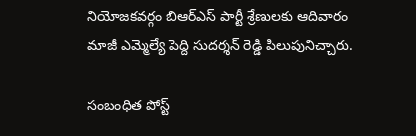నియోజకవర్గం బిఆర్ఎస్ పార్టీ శ్రేణులకు ఆదివారం మాజీ ఎమ్మెల్యే పెద్ది సుదర్శన్ రెడ్డి పిలుపునిచ్చారు.

సంబంధిత పోస్ట్